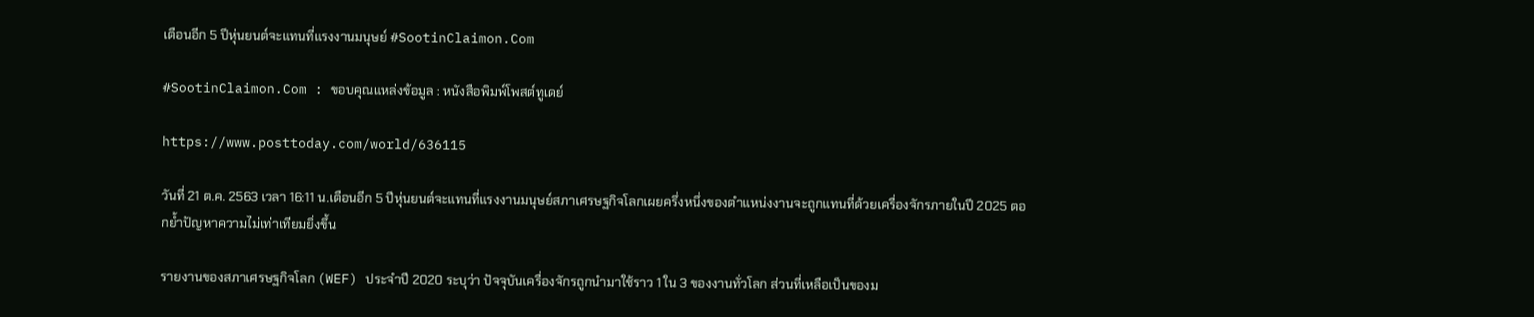เตือนอีก 5 ปีหุ่นยนต์จะแทนที่แรงงานมนุษย์ #SootinClaimon.Com

#SootinClaimon.Com : ขอบคุณแหล่งข้อมูล : หนังสือพิมพ์โพสต์ทูเดย์

https://www.posttoday.com/world/636115

วันที่ 21 ต.ค. 2563 เวลา 16:11 น.เตือนอีก 5 ปีหุ่นยนต์จะแทนที่แรงงานมนุษย์สภาเศรษฐกิจโลกเผยครึ่งหนึ่งของตำแหน่งงานจะถูกแทนที่ด้วยเครื่องจักรภายในปี 2025 ตอกย้ำปัญหาความไม่เท่าเทียมยิ่งขึ้น

รายงานของสภาเศรษฐกิจโลก (WEF) ประจำปี 2020 ระบุว่า ปัจจุบันเครื่องจักรถูกนำมาใช้ราว 1 ใน 3 ของงานทั่วโลก ส่วนที่เหลือเป็นของม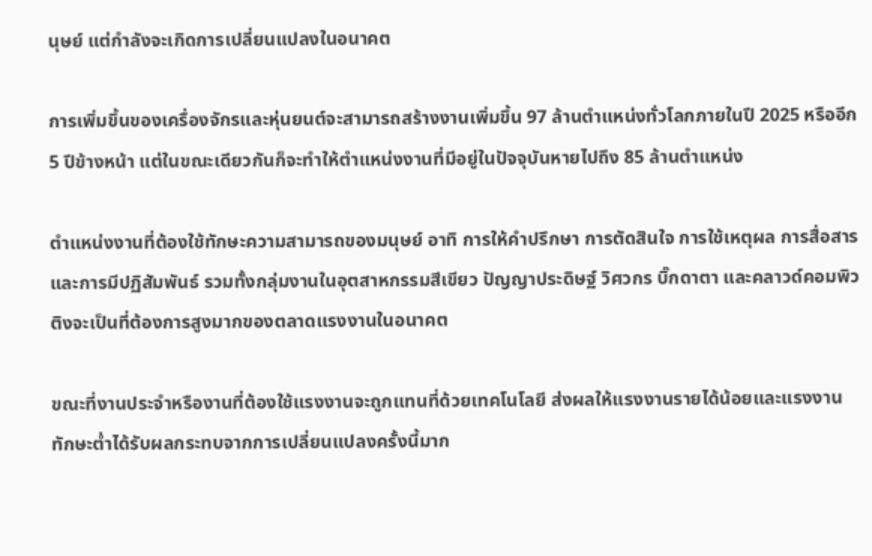นุษย์ แต่กำลังจะเกิดการเปลี่ยนแปลงในอนาคต

การเพิ่มขึ้นของเครื่องจักรและหุ่นยนต์จะสามารถสร้างงานเพิ่มขึ้น 97 ล้านตำแหน่งทั่วโลกภายในปี 2025 หรืออีก 5 ปีข้างหน้า แต่ในขณะเดียวกันก็จะทำให้ตำแหน่งงานที่มีอยู่ในปัจจุบันหายไปถึง 85 ล้านตำแหน่ง

ตำแหน่งงานที่ต้องใช้ทักษะความสามารถของมนุษย์ อาทิ การให้คำปรึกษา การตัดสินใจ การใช้เหตุผล การสื่อสาร และการมีปฏิสัมพันธ์ รวมทั้งกลุ่มงานในอุตสาหกรรมสีเขียว ปัญญาประดิษฐ์ วิศวกร บิ๊กดาตา และคลาวด์คอมพิวติงจะเป็นที่ต้องการสูงมากของตลาดแรงงานในอนาคต

ขณะที่งานประจำหรืองานที่ต้องใช้แรงงานจะถูกแทนที่ด้วยเทคโนโลยี ส่งผลให้แรงงานรายได้น้อยและแรงงานทักษะต่ำได้รับผลกระทบจากการเปลี่ยนแปลงครั้งนี้มาก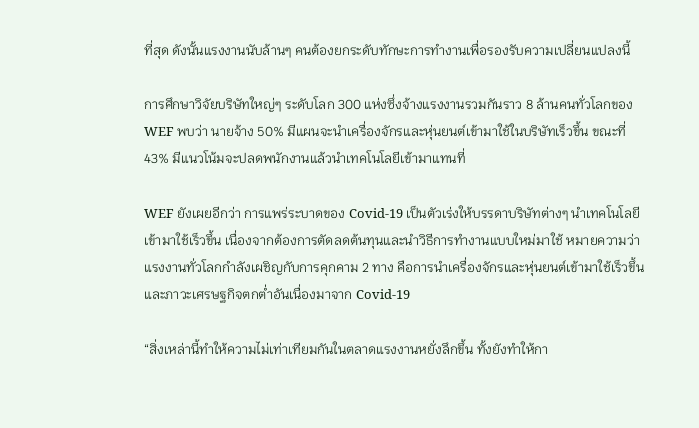ที่สุด ดังนั้นแรงงานนับล้านๆ คนต้องยกระดับทักษะการทำงานเพื่อรองรับความเปลี่ยนแปลงนี้

การศึกษาวิจัยบริษัทใหญ่ๆ ระดับโลก 300 แห่งซึ่งจ้างแรงงานรวมกันราว 8 ล้านคนทั่วโลกของ WEF พบว่า นายจ้าง 50% มีแผนจะนำเครื่องจักรและหุ่นยนต์เข้ามาใช้ในบริษัทเร็วขึ้น ขณะที่ 43% มีแนวโน้มจะปลดพนักงานแล้วนำเทคโนโลยีเข้ามาแทนที่

WEF ยังเผยอีกว่า การแพร่ระบาดของ Covid-19 เป็นตัวเร่งให้บรรดาบริษัทต่างๆ นำเทคโนโลยีเข้ามาใช้เร็วขึ้น เนื่องจากต้องการตัดลดต้นทุนและนำวิธีการทำงานแบบใหม่มาใช้ หมายความว่าแรงงานทั่วโลกกำลังเผชิญกับการคุกคาม 2 ทาง คือการนำเครื่องจักรและหุ่นยนต์เข้ามาใช้เร็วขึ้นและภาวะเศรษฐกิจตกต่ำอันเนื่องมาจาก Covid-19

“สิ่งเหล่านี้ทำให้ความไม่เท่าเทียมกันในตลาดแรงงานหยั่งลึกขึ้น ทั้งยังทำให้กา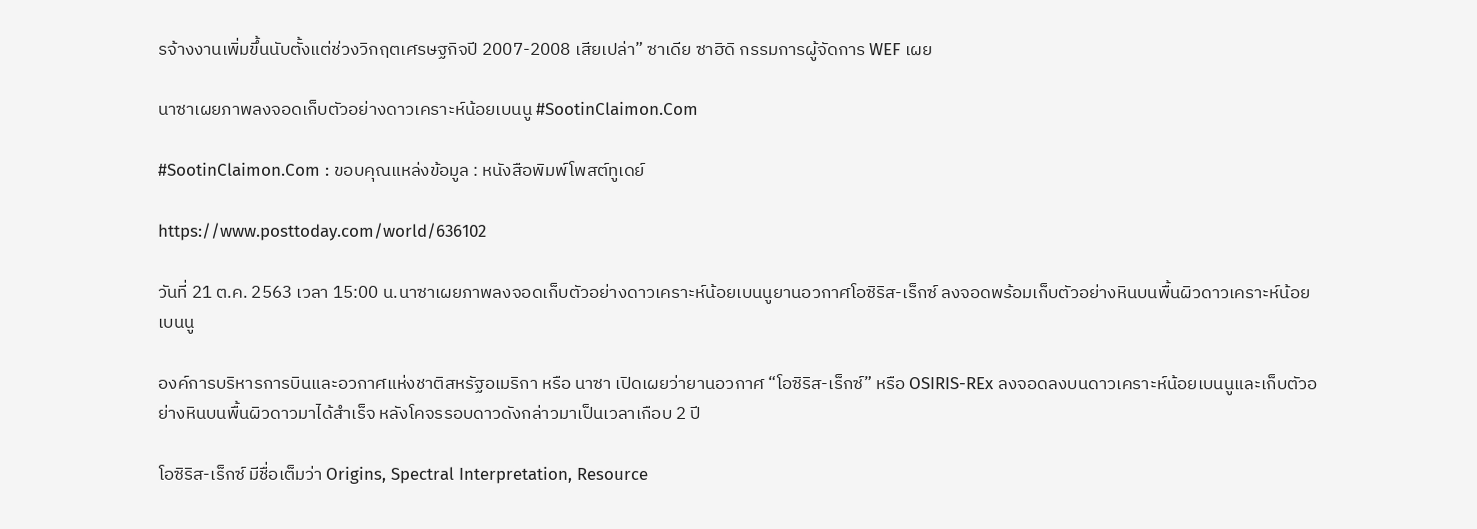รจ้างงานเพิ่มขึ้นนับตั้งแต่ช่วงวิกฤตเศรษฐกิจปี 2007-2008 เสียเปล่า” ซาเดีย ซาฮิดิ กรรมการผู้จัดการ WEF เผย

นาซาเผยภาพลงจอดเก็บตัวอย่างดาวเคราะห์น้อยเบนนู #SootinClaimon.Com

#SootinClaimon.Com : ขอบคุณแหล่งข้อมูล : หนังสือพิมพ์โพสต์ทูเดย์

https://www.posttoday.com/world/636102

วันที่ 21 ต.ค. 2563 เวลา 15:00 น.นาซาเผยภาพลงจอดเก็บตัวอย่างดาวเคราะห์น้อยเบนนูยานอวกาศโอซิริส-เร็กซ์ ลงจอดพร้อมเก็บตัวอย่างหินบนพื้นผิวดาวเคราะห์น้อยเบนนู

องค์การบริหารการบินและอวกาศแห่งชาติสหรัฐอเมริกา หรือ นาซา เปิดเผยว่ายานอวกาศ “โอซิริส-เร็กซ์” หรือ OSIRIS-REx ลงจอดลงบนดาวเคราะห์น้อยเบนนูและเก็บตัวอย่างหินบนพื้นผิวดาวมาได้สำเร็จ หลังโคจรรอบดาวดังกล่าวมาเป็นเวลาเกือบ 2 ปี

โอซิริส-เร็กซ์ มีชื่อเต็มว่า Origins, Spectral Interpretation, Resource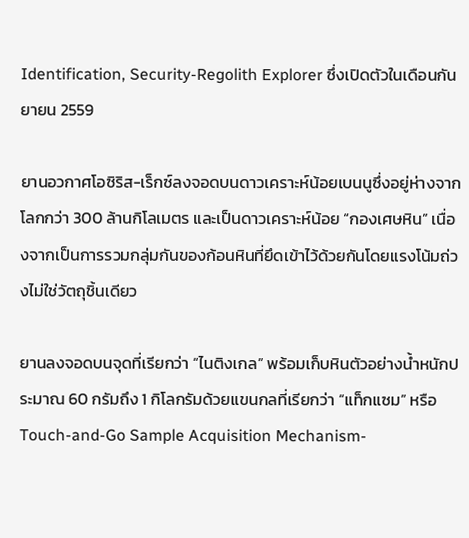Identification, Security-Regolith Explorer ซึ่งเปิดตัวในเดือนกันยายน 2559

ยานอวกาศโอซิริส-เร็กซ์ลงจอดบนดาวเคราะห์น้อยเบนนูซึ่งอยู่ห่างจากโลกกว่า 300 ล้านกิโลเมตร และเป็นดาวเคราะห์น้อย “กองเศษหิน” เนื่องจากเป็นการรวมกลุ่มกันของก้อนหินที่ยึดเข้าไว้ด้วยกันโดยแรงโน้มถ่วงไม่ใช่วัตถุชิ้นเดียว

ยานลงจอดบนจุดที่เรียกว่า “ไนติงเกล” พร้อมเก็บหินตัวอย่างน้ำหนักประมาณ 60 กรัมถึง 1 กิโลกรัมด้วยแขนกลที่เรียกว่า “แท็กแซม” หรือ Touch-and-Go Sample Acquisition Mechanism-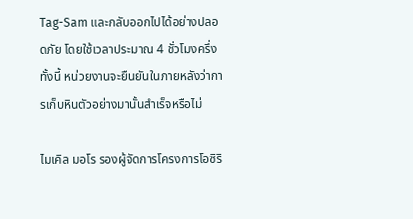Tag-Sam และกลับออกไปได้อย่างปลอดภัย โดยใช้เวลาประมาณ 4 ชั่วโมงครึ่ง ทั้งนี้ หน่วยงานจะยืนยันในภายหลังว่าการเก็บหินตัวอย่างมานั้นสำเร็จหรือไม่

ไมเคิล มอโร รองผู้จัดการโครงการโอซิริ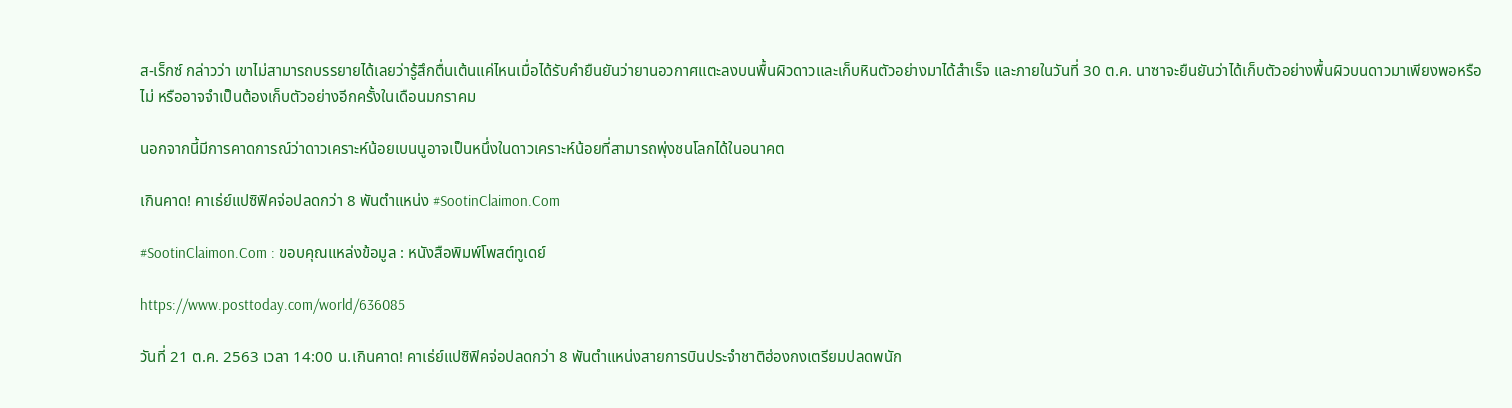ส-เร็กซ์ กล่าวว่า เขาไม่สามารถบรรยายได้เลยว่ารู้สึกตื่นเต้นแค่ไหนเมื่อได้รับคำยืนยันว่ายานอวกาศแตะลงบนพื้นผิวดาวและเก็บหินตัวอย่างมาได้สำเร็จ และภายในวันที่ 30 ต.ค. นาซาจะยืนยันว่าได้เก็บตัวอย่างพื้นผิวบนดาวมาเพียงพอหรือไม่ หรืออาจจำเป็นต้องเก็บตัวอย่างอีกครั้งในเดือนมกราคม

นอกจากนี้มีการคาดการณ์ว่าดาวเคราะห์น้อยเบนนูอาจเป็นหนึ่งในดาวเคราะห์น้อยที่สามารถพุ่งชนโลกได้ในอนาคต

เกินคาด! คาเธ่ย์แปซิฟิคจ่อปลดกว่า 8 พันตำแหน่ง #SootinClaimon.Com

#SootinClaimon.Com : ขอบคุณแหล่งข้อมูล : หนังสือพิมพ์โพสต์ทูเดย์

https://www.posttoday.com/world/636085

วันที่ 21 ต.ค. 2563 เวลา 14:00 น.เกินคาด! คาเธ่ย์แปซิฟิคจ่อปลดกว่า 8 พันตำแหน่งสายการบินประจำชาติฮ่องกงเตรียมปลดพนัก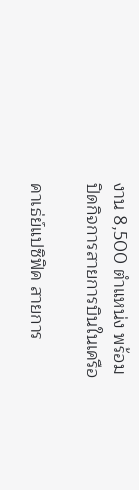งาน 8,500 ตำแหน่ง พร้อมปิดกิจการสายการบินในเครือ

คาเธ่ย์แปซิฟิค สายการ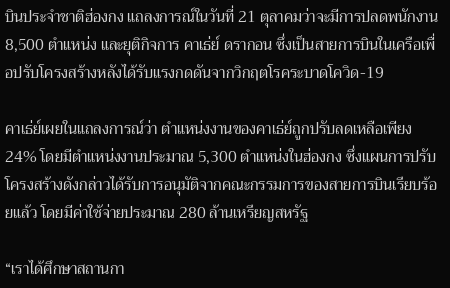บินประจำชาติฮ่องกง แถลงการณ์ในวันที่ 21 ตุลาคมว่าจะมีการปลดพนักงาน 8,500 ตำแหน่ง และยุติกิจการ คาเธ่ย์ ดรากอน ซึ่งเป็นสายการบินในเครือเพื่อปรับโครงสร้างหลังได้รับแรงกดดันจากวิกฤตโรคระบาดโควิด-19

คาเธ่ย์เผยในแถลงการณ์ว่า ตำแหน่งงานของคาเธ่ย์ถูกปรับลดเหลือเพียง 24% โดยมีตำแหน่งงานประมาณ 5,300 ตำแหน่งในฮ่องกง ซึ่งแผนการปรับโครงสร้างดังกล่าวได้รับการอนุมัติจากคณะกรรมการของสายการบินเรียบร้อยแล้ว โดยมีค่าใช้จ่ายประมาณ 280 ล้านเหรียญสหรัฐ

“เราได้ศึกษาสถานกา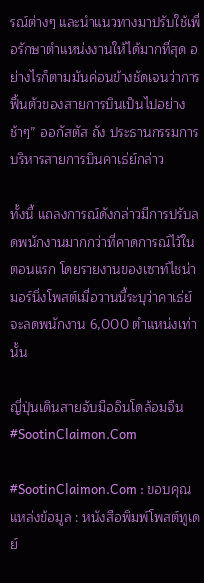รณ์ต่างๆ และนำแนวทางมาปรับใช้เพื่อรักษาตำแหน่งงานให้ได้มากที่สุด อย่างไรก็ตามมันค่อนข้างชัดเจนว่าการฟื้นตัวของสายการบินเป็นไปอย่างช้าๆ” ออกัสตัส ถัง ประธานกรรมการบริหารสายการบินคาเธ่ย์กล่าว

ทั้งนี้ แถลงการณ์ดังกล่าวมีการปรับลดพนักงานมากกว่าที่คาดการณ์ไว้ในตอนแรก โดยรายงานของเซาท์ไชน่ามอร์นิ่งโพสต์เมื่อวานนี้ระบุว่าคาเธ่ย์จะลดพนักงาน 6,000 ตำแหน่งเท่านั้น

ญี่ปุ่นเดินสายจับมืออินโดล้อมจีน #SootinClaimon.Com

#SootinClaimon.Com : ขอบคุณแหล่งข้อมูล : หนังสือพิมพ์โพสต์ทูเดย์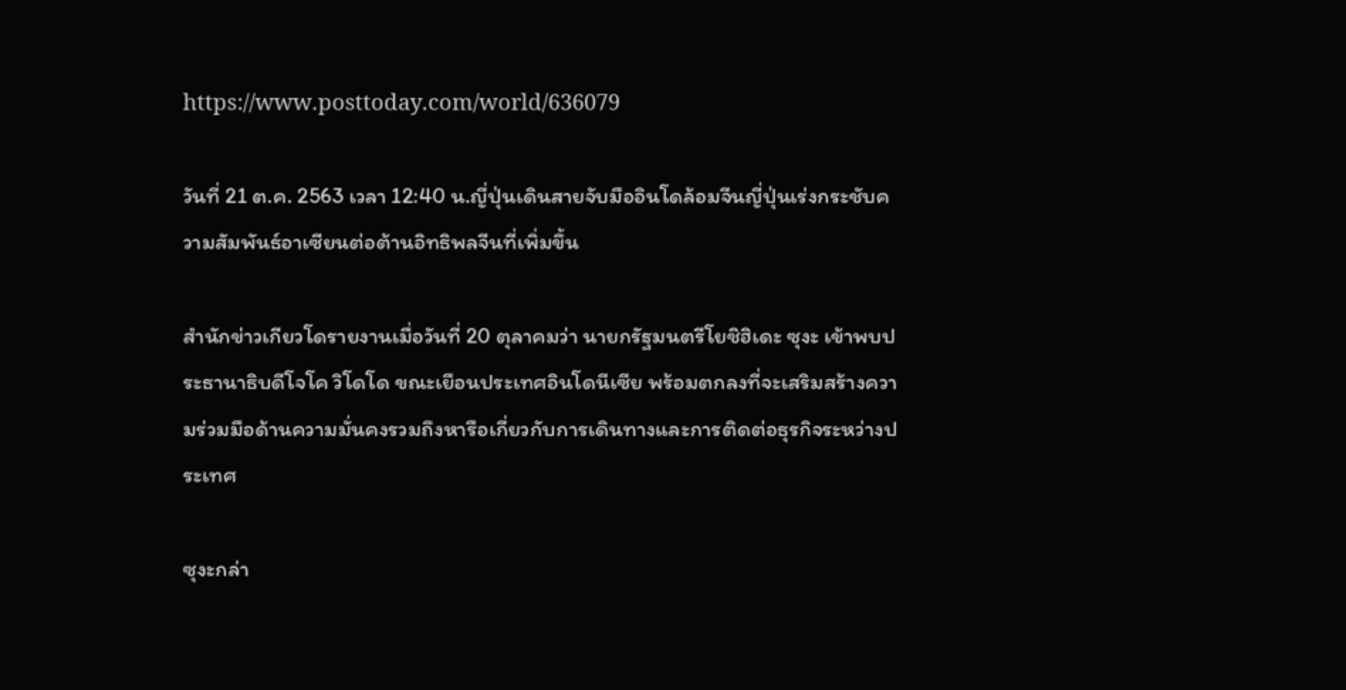https://www.posttoday.com/world/636079

วันที่ 21 ต.ค. 2563 เวลา 12:40 น.ญี่ปุ่นเดินสายจับมืออินโดล้อมจีนญี่ปุ่นเร่งกระชับความสัมพันธ์อาเซียนต่อต้านอิทธิพลจีนที่เพิ่มขึ้น

สำนักข่าวเกียวโดรายงานเมื่อวันที่ 20 ตุลาคมว่า นายกรัฐมนตรีโยชิฮิเดะ ซุงะ เข้าพบประธานาธิบดีโจโค วิโดโด ขณะเยือนประเทศอินโดนีเซีย พร้อมตกลงที่จะเสริมสร้างความร่วมมือด้านความมั่นคงรวมถึงหารือเกี่ยวกับการเดินทางและการติดต่อธุรกิจระหว่างประเทศ

ซุงะกล่า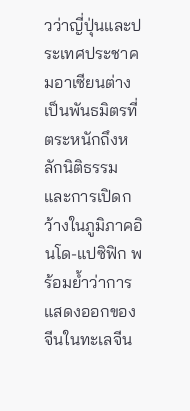วว่าญี่ปุ่นและประเทศประชาคมอาเซียนต่างเป็นพันธมิตรที่ตระหนักถึงหลักนิติธรรมและการเปิดกว้างในภูมิภาคอินโด-แปซิฟิก พร้อมย้ำว่าการแสดงออกของจีนในทะเลจีน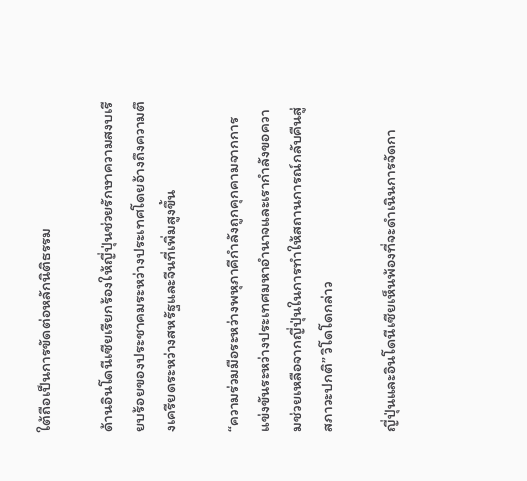ใต้ถือเป็นการขัดต่อหลักนิติธรรม

ด้านอินโดนีเซียเรียกร้องให้ญี่ปุ่นช่วยรักษาความสงบเรียบร้อยของประชาคมระหว่างประเทศโดยอ้างถึงความตึงเครียดระหว่างสหรัฐและจีนที่เพิ่มสูงขึ้น

“ความร่วมมือระหว่างพหุภาคีกำลังถูกคุกคามจากการแข่งขันระหว่างประเทศมหาอำนาจและเรากำลังขอความช่วยเหลือจากญี่ปุ่นในการทำให้สถานการณ์กลับคืนสู่สภาวะปกติ” วิโดโดกล่าว

ญี่ปุ่นและอินโดนีเซียเห็นพ้องที่จะดำเนินการจัดกา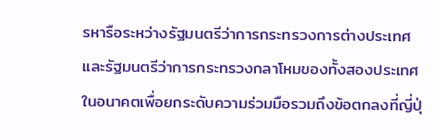รหารือระหว่างรัฐมนตรีว่าการกระทรวงการต่างประเทศและรัฐมนตรีว่าการกระทรวงกลาโหมของทั้งสองประเทศในอนาคตเพื่อยกระดับความร่วมมือรวมถึงข้อตกลงที่ญี่ปุ่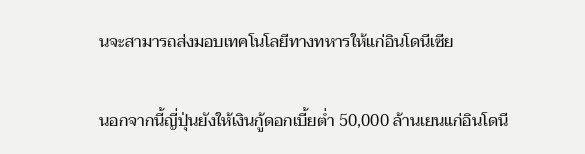นจะสามารถส่งมอบเทคโนโลยีทางทหารให้แก่อินโดนีเซีย

นอกจากนี้ญี่ปุ่นยังให้เงินกู้ดอกเบี้ยต่ำ 50,000 ล้านเยนแก่อินโดนี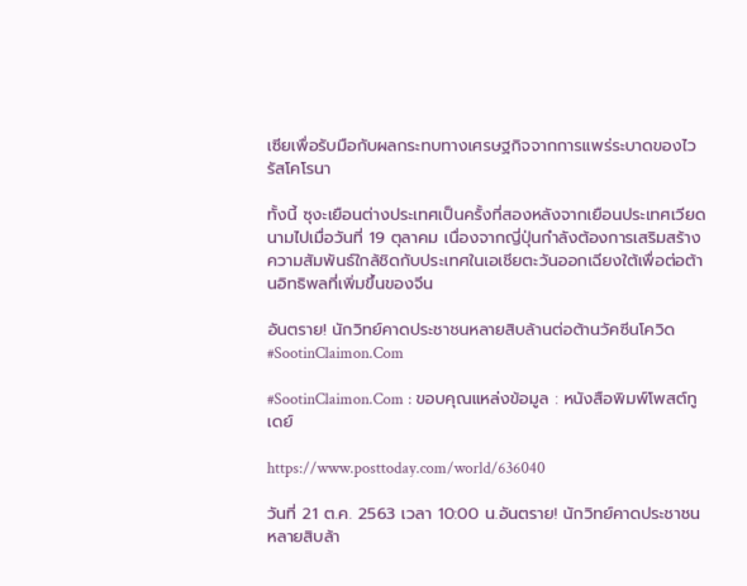เซียเพื่อรับมือกับผลกระทบทางเศรษฐกิจจากการแพร่ระบาดของไวรัสโคโรนา

ทั้งนี้ ซุงะเยือนต่างประเทศเป็นครั้งที่สองหลังจากเยือนประเทศเวียดนามไปเมื่อวันที่ 19 ตุลาคม เนื่องจากญี่ปุ่นกำลังต้องการเสริมสร้างความสัมพันธ์ใกล้ชิดกับประเทศในเอเชียตะวันออกเฉียงใต้เพื่อต่อต้านอิทธิพลที่เพิ่มขึ้นของจีน

อันตราย! นักวิทย์คาดประชาชนหลายสิบล้านต่อต้านวัคซีนโควิด #SootinClaimon.Com

#SootinClaimon.Com : ขอบคุณแหล่งข้อมูล : หนังสือพิมพ์โพสต์ทูเดย์

https://www.posttoday.com/world/636040

วันที่ 21 ต.ค. 2563 เวลา 10:00 น.อันตราย! นักวิทย์คาดประชาชนหลายสิบล้า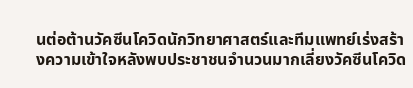นต่อต้านวัคซีนโควิดนักวิทยาศาสตร์และทีมแพทย์เร่งสร้างความเข้าใจหลังพบประชาชนจำนวนมากเลี่ยงวัคซีนโควิด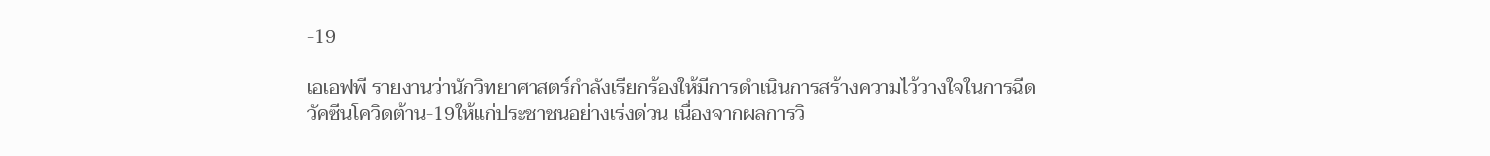-19

เอเอฟพี รายงานว่านักวิทยาศาสตร์กำลังเรียกร้องให้มีการดำเนินการสร้างความไว้วางใจในการฉีดวัคซีนโควิดต้าน-19ให้แก่ประชาชนอย่างเร่งด่วน เนื่องจากผลการวิ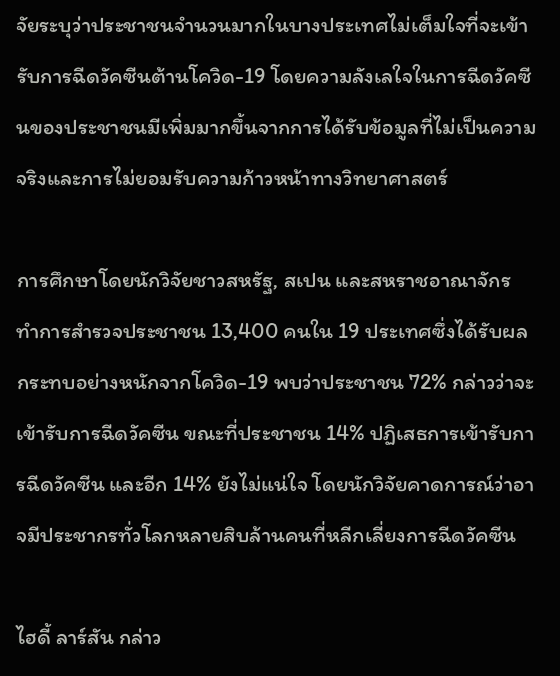จัยระบุว่าประชาชนจำนวนมากในบางประเทศไม่เต็มใจที่จะเข้ารับการฉีดวัคซีนต้านโควิด-19 โดยความลังเลใจในการฉีดวัคซีนของประชาชนมีเพิ่มมากขึ้นจากการได้รับข้อมูลที่ไม่เป็นความจริงและการไม่ยอมรับความก้าวหน้าทางวิทยาศาสตร์

การศึกษาโดยนักวิจัยชาวสหรัฐ, สเปน และสหราชอาณาจักร ทำการสำรวจประชาชน 13,400 คนใน 19 ประเทศซึ่งได้รับผลกระทบอย่างหนักจากโควิด-19 พบว่าประชาชน 72% กล่าวว่าจะเข้ารับการฉีดวัคซีน ขณะที่ประชาชน 14% ปฏิเสธการเข้ารับการฉีดวัคซีน และอีก 14% ยังไม่แน่ใจ โดยนักวิจัยคาดการณ์ว่าอาจมีประชากรทั่วโลกหลายสิบล้านคนที่หลีกเลี่ยงการฉีดวัคซีน

ไฮดี้ ลาร์สัน กล่าว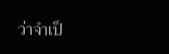ว่าจำเป็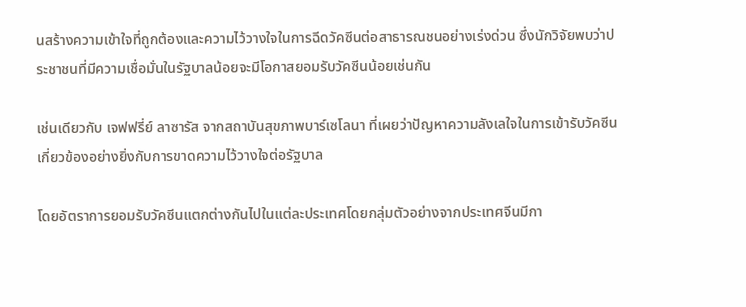นสร้างความเข้าใจที่ถูกต้องและความไว้วางใจในการฉีดวัคซีนต่อสาธารณชนอย่างเร่งด่วน ซึ่งนักวิจัยพบว่าประชาชนที่มีความเชื่อมั่นในรัฐบาลน้อยจะมีโอกาสยอมรับวัคซีนน้อยเช่นกัน

เช่นเดียวกับ เจฟฟรี่ย์ ลาซารัส จากสถาบันสุขภาพบาร์เซโลนา ที่เผยว่าปัญหาความลังเลใจในการเข้ารับวัคซีนเกี่ยวข้องอย่างยิ่งกับการขาดความไว้วางใจต่อรัฐบาล

โดยอัตราการยอมรับวัคซีนแตกต่างกันไปในแต่ละประเทศโดยกลุ่มตัวอย่างจากประเทศจีนมีกา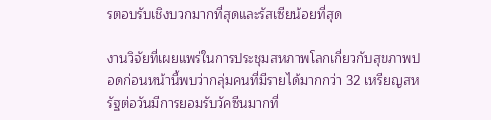รตอบรับเชิงบวกมากที่สุดและรัสเซียน้อยที่สุด

งานวิจัยที่เผยแพร่ในการประชุมสหภาพโลกเกี่ยวกับสุขภาพปอดก่อนหน้านี้พบว่ากลุ่มคนที่มีรายได้มากกว่า 32 เหรียญสหรัฐต่อวันมีการยอมรับวัคซีนมากที่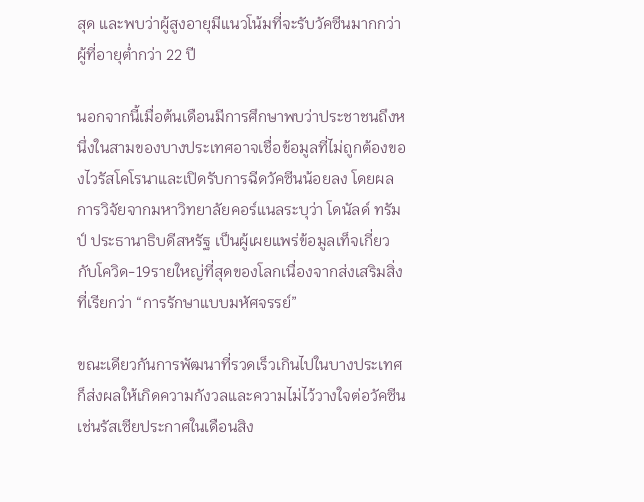สุด และพบว่าผู้สูงอายุมีแนวโน้มที่จะรับวัคซีนมากกว่าผู้ที่อายุต่ำกว่า 22 ปี

นอกจากนี้เมื่อต้นเดือนมีการศึกษาพบว่าประชาชนถึงหนึ่งในสามของบางประเทศอาจเชื่อข้อมูลที่ไม่ถูกต้องของไวรัสโคโรนาและเปิดรับการฉีดวัคซีนน้อยลง โดยผลการวิจัยจากมหาวิทยาลัยคอร์แนลระบุว่า โดนัลด์ ทรัมป์ ประธานาธิบดีสหรัฐ เป็นผู้เผยแพร่ข้อมูลเท็จเกี่ยวกับโควิด-19รายใหญ่ที่สุดของโลกเนื่องจากส่งเสริมสิ่งที่เรียกว่า “การรักษาแบบมหัศจรรย์”

ขณะเดียวกันการพัฒนาที่รวดเร็วเกินไปในบางประเทศก็ส่งผลให้เกิดความกังวลและความไม่ไว้วางใจต่อวัคซีนเช่นรัสเซียประกาศในเดือนสิง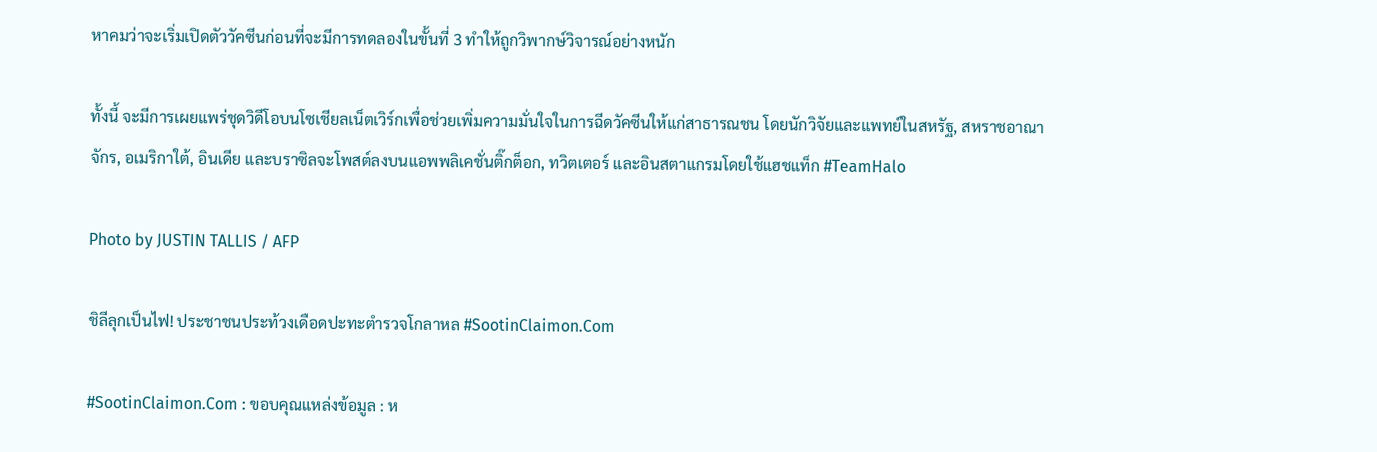หาคมว่าจะเริ่มเปิดตัววัคซีนก่อนที่จะมีการทดลองในขั้นที่ 3 ทำให้ถูกวิพากษ์วิจารณ์อย่างหนัก

ทั้งนี้ จะมีการเผยแพร่ชุดวิดีโอบนโซเชียลเน็ตเวิร์กเพื่อช่วยเพิ่มความมั่นใจในการฉีดวัคซีนให้แก่สาธารณชน โดยนักวิจัยและแพทย์ในสหรัฐ, สหราชอาณาจักร, อเมริกาใต้, อินเดีย และบราซิลจะโพสต์ลงบนแอพพลิเคชั่นติ๊กต็อก, ทวิตเตอร์ และอินสตาแกรมโดยใช้แฮชแท็ก #TeamHalo

Photo by JUSTIN TALLIS / AFP

ชิลีลุกเป็นไฟ! ประชาชนประท้วงเดือดปะทะตำรวจโกลาหล #SootinClaimon.Com

#SootinClaimon.Com : ขอบคุณแหล่งข้อมูล : ห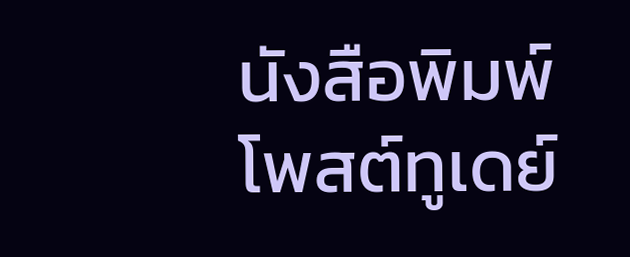นังสือพิมพ์โพสต์ทูเดย์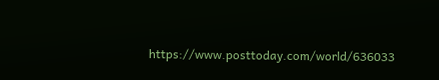https://www.posttoday.com/world/636033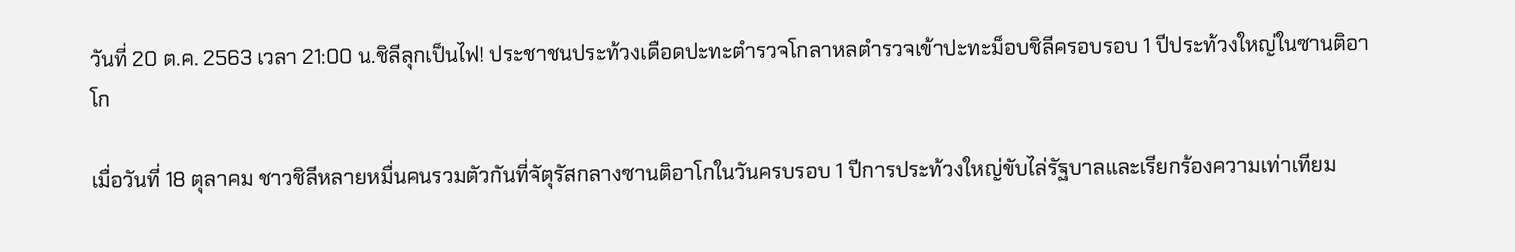วันที่ 20 ต.ค. 2563 เวลา 21:00 น.ชิลีลุกเป็นไฟ! ประชาชนประท้วงเดือดปะทะตำรวจโกลาหลตำรวจเข้าปะทะม็อบชิลีครอบรอบ 1 ปีประท้วงใหญ่ในซานติอาโก

เมื่อวันที่ 18 ตุลาคม ชาวชิลีหลายหมื่นคนรวมตัวกันที่จัตุรัสกลางซานติอาโกในวันครบรอบ 1 ปีการประท้วงใหญ่ขับไล่รัฐบาลและเรียกร้องความเท่าเทียม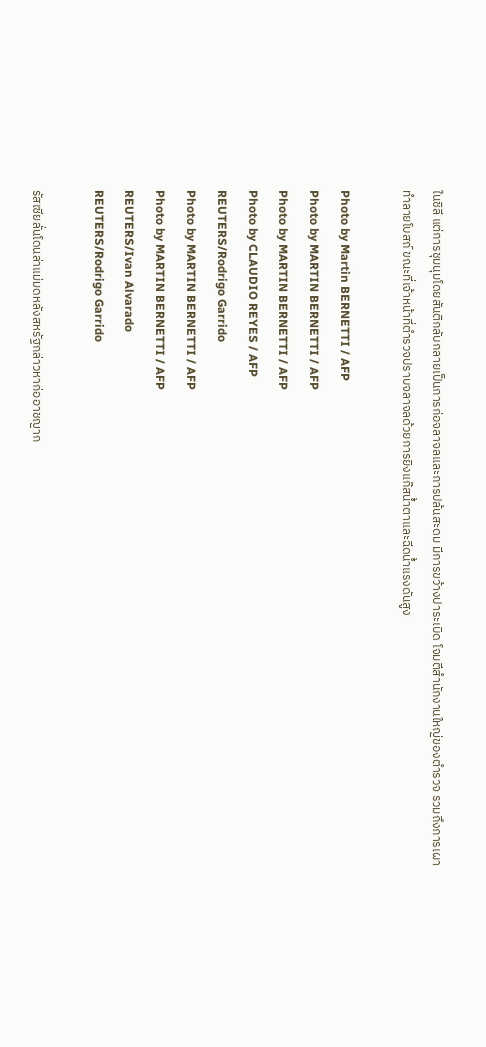ในชิลี แต่การชุมนุมโดยสันติกลับกลายเป็นการก่อจลาจลและการปล้นสะดม มีการขว้างปาระเบิด โจมตีสำนักงานใหญ่ของตำรวจ รวมถึงการเผาทำลายโบสถ์ ขณะที่เจ้าหน้าที่ตำรวจปราบจลาจลด้วยการยิงแก๊สน้ำตาและฉีดน้ำแรงดันสูง

Photo by Martin BERNETTI / AFP
Photo by MARTIN BERNETTI / AFP
Photo by MARTIN BERNETTI / AFP
Photo by CLAUDIO REYES / AFP
REUTERS/Rodrigo Garrido
Photo by MARTIN BERNETTI / AFP
Photo by MARTIN BERNETTI / AFP
REUTERS/Ivan Alvarado
REUTERS/Rodrigo Garrido

รัสเซียลั่นโดนล่าแม่มดหลังสหรัฐกล่าวหาก่ออาชญาก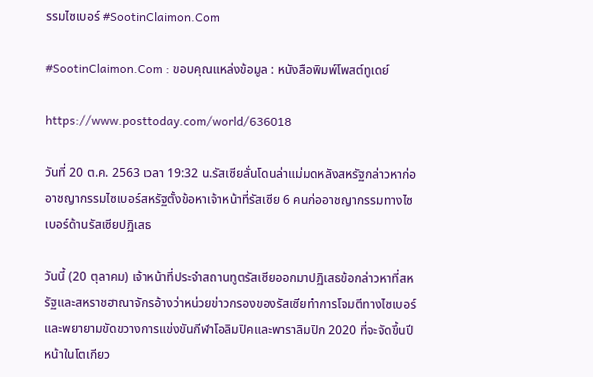รรมไซเบอร์ #SootinClaimon.Com

#SootinClaimon.Com : ขอบคุณแหล่งข้อมูล : หนังสือพิมพ์โพสต์ทูเดย์

https://www.posttoday.com/world/636018

วันที่ 20 ต.ค. 2563 เวลา 19:32 น.รัสเซียลั่นโดนล่าแม่มดหลังสหรัฐกล่าวหาก่ออาชญากรรมไซเบอร์สหรัฐตั้งข้อหาเจ้าหน้าที่รัสเซีย 6 คนก่ออาชญากรรมทางไซเบอร์ด้านรัสเซียปฏิเสธ

วันนี้ (20 ตุลาคม) เจ้าหน้าที่ประจำสถานทูตรัสเซียออกมาปฏิเสธข้อกล่าวหาที่สหรัฐและสหราชฮาณาจักรอ้างว่าหน่วยข่าวกรองของรัสเซียทำการโจมตีทางไซเบอร์และพยายามขัดขวางการแข่งขันกีฬาโอลิมปิคและพาราลิมปิก 2020 ที่จะจัดขึ้นปีหน้าในโตเกียว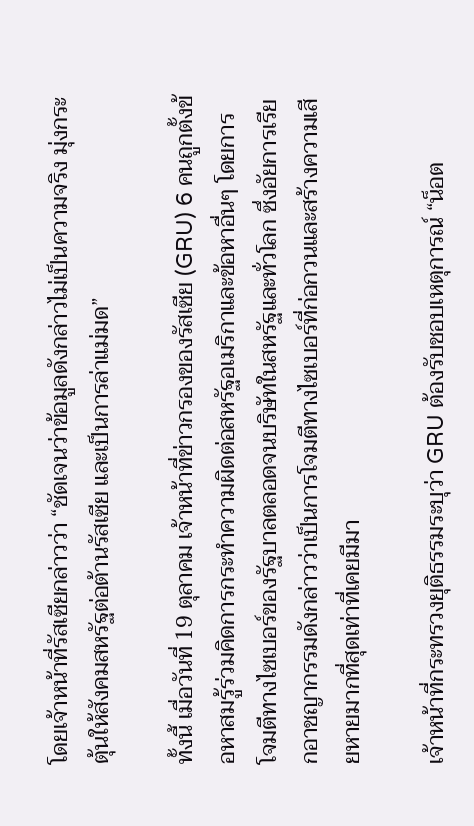โดยเจ้าหน้าที่รัสเซียกล่าวว่า “ชัดเจนว่าข้อมูลดังกล่าวไม่เป็นความจริง มุ่งกระตุ้นให้สังคมสหรัฐต่อต้านรัสเซีย และเป็นการล่าแม่มด”

ทั้งนี้ เมื่อวันที่ 19 ตุลาคม เจ้าหน้าที่ข่าวกรองของรัสเซีย (GRU) 6 คนถูกตั้งข้อหาสมรู้ร่วมคิดการกระทำความผิดต่อสหรัฐอเมริกาและข้อหาอื่นๆ โดยการโจมตีทางไซเบอร์ของรัฐบาลตลอดจนบริษัทในสหรัฐและทั่วโลก ซึ่งอัยการเรียกอาชญากรรมดังกล่าวว่าเป็นการโจมตีทางไซเบอร์ที่ก่อกวนและสร้างความเสียหายมากที่สุดเท่าที่เคยมีมา

เจ้าหน้าที่กระทรวงยุติธรรมระบุว่า GRU ต้องรับชอบเหตุการณ์ “น็อต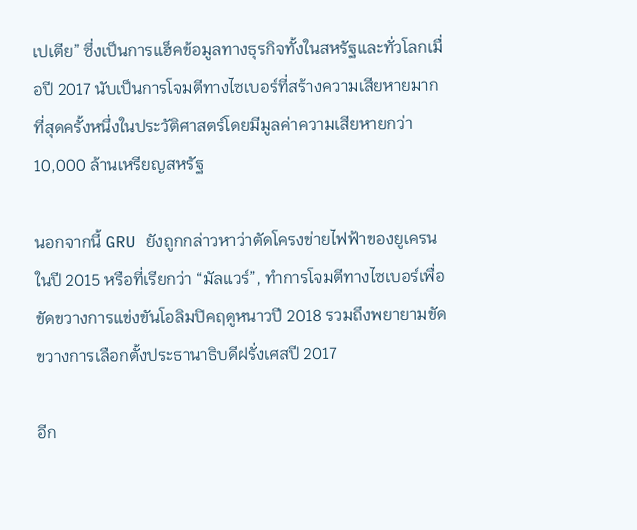เปเตีย” ซึ่งเป็นการแฮ็คข้อมูลทางธุรกิจทั้งในสหรัฐและทั่วโลกเมื่อปี 2017 นับเป็นการโจมตีทางไซเบอร์ที่สร้างความเสียหายมากที่สุดครั้งหนึ่งในประวัติศาสตร์โดยมีมูลค่าความเสียหายกว่า 10,000 ล้านเหรียญสหรัฐ

นอกจากนี้ GRU ยังถูกกล่าวหาว่าตัดโครงข่ายไฟฟ้าของยูเครนในปี 2015 หรือที่เรียกว่า “มัลแวร์”, ทำการโจมตีทางไซเบอร์เพื่อขัดขวางการแข่งขันโอลิมปิคฤดูหนาวปี 2018 รวมถึงพยายามขัดขวางการเลือกตั้งประธานาธิบดีฝรั่งเศสปี 2017

อีก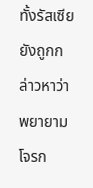ทั้งรัสเซียยังถูกกล่าวหาว่าพยายามโจรก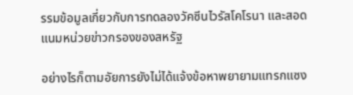รรมข้อมูลเกี่ยวกับการทดลองวัคซีนไวรัสโคโรนา และสอดแนมหน่วยข่าวกรองของสหรัฐ

อย่างไรก็ตามอัยการยังไม่ได้แจ้งข้อหาพยายามแทรกแซง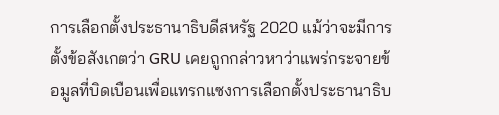การเลือกตั้งประธานาธิบดีสหรัฐ 2020 แม้ว่าจะมีการตั้งข้อสังเกตว่า GRU เคยถูกกล่าวหาว่าแพร่กระจายข้อมูลที่บิดเบือนเพื่อแทรกแซงการเลือกตั้งประธานาธิบ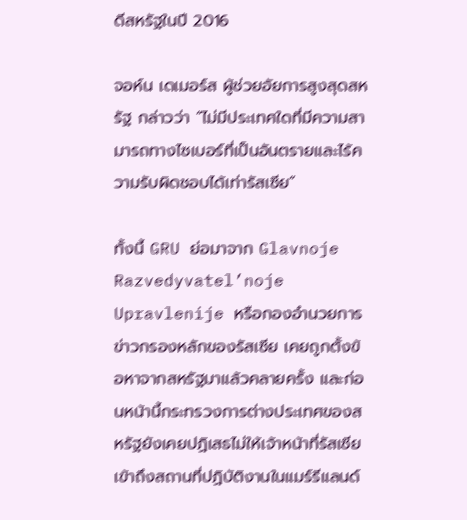ดีสหรัฐในปี 2016

จอห์น เดเมอร์ส ผู้ช่วยอัยการสูงสุดสหรัฐ กล่าวว่า “ไม่มีประเทศใดที่มีความสามารถทางไซเบอร์ที่เป็นอันตรายและไร้ความรับผิดชอบได้เท่ารัสเซีย”

ทั้งนี้ GRU ย่อมาจาก Glavnoje Razvedyvatel’noje Upravlenije หรือกองอำนวยการข่าวกรองหลักของรัสเซีย เคยถูกตั้งข้อหาจากสหรัฐมาแล้วคลายครั้ง และก่อนหน้านี้กระทรวงการต่างประเทศของสหรัฐยังเคยปฏิเสธไม่ให้เจ้าหน้าที่รัสเซียเข้าถึงสถานที่ปฏิบัติงานในแมร์รีแลนด์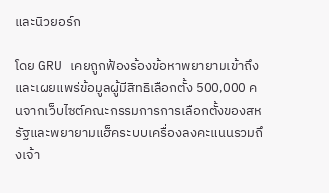และนิวยอร์ก

โดย GRU เคยถูกฟ้องร้องข้อหาพยายามเข้าถึงและเผยแพร่ข้อมูลผู้มีสิทธิเลือกตั้ง 500,000 คนจากเว็บไซต์คณะกรรมการการเลือกตั้งของสหรัฐและพยายามแฮ็คระบบเครื่องลงคะแนนรวมถึงเจ้า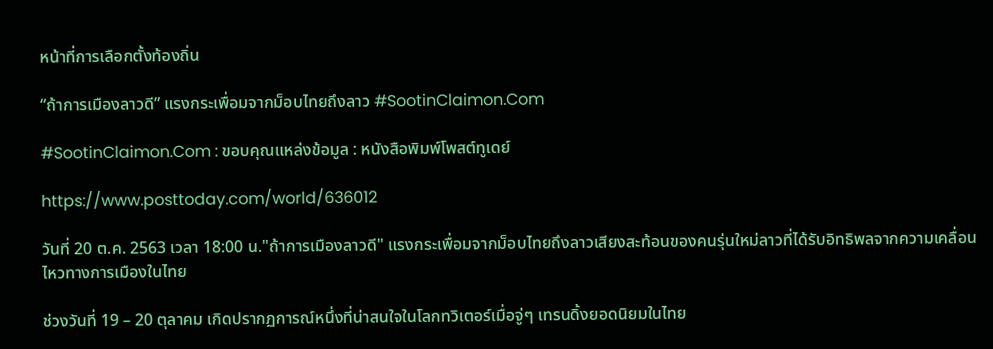หน้าที่การเลือกตั้งท้องถิ่น

“ถ้าการเมืองลาวดี” แรงกระเพื่อมจากม็อบไทยถึงลาว #SootinClaimon.Com

#SootinClaimon.Com : ขอบคุณแหล่งข้อมูล : หนังสือพิมพ์โพสต์ทูเดย์

https://www.posttoday.com/world/636012

วันที่ 20 ต.ค. 2563 เวลา 18:00 น."ถ้าการเมืองลาวดี" แรงกระเพื่อมจากม็อบไทยถึงลาวเสียงสะท้อนของคนรุ่นใหม่ลาวที่ได้รับอิทธิพลจากความเคลื่อนไหวทางการเมืองในไทย

ช่วงวันที่ 19 – 20 ตุลาคม เกิดปรากฏการณ์หนึ่งที่น่าสนใจในโลกทวิเตอร์เมื่อจู่ๆ เทรนดิ้งยอดนิยมในไทย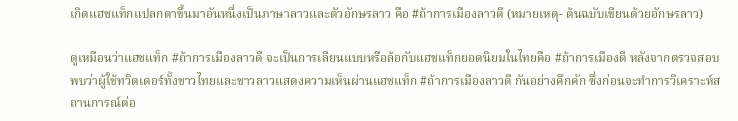เกิดแฮชแท็กแปลกตาขึ้นมาอันหนึ่งเป็นภาษาลาวและตัวอักษรลาว คือ #ถ้าการเมืองลาวดี (หมายเหตุ- ต้นฉบับเขียนด้วยอักษรลาว)

ดูเหมือนว่าแฮชแท็ก #ถ้าการเมืองลาวดี จะเป็นการเลียนแบบหรือล้อกับแฮชแท็กยอดนิยมในไทยคือ #ถ้าการเมืองดี หลังจากตรวจสอบพบว่าผู้ใช้ทวิตเตอร์ทั้งชาวไทยและชาวลาวแสดงความเห็นผ่านแฮชแท็ก #ถ้าการเมืองลาวดี กันอย่างคึกคัก ซึ่งก่อนจะทำการวิเคราะห์สถานการณ์ต่อ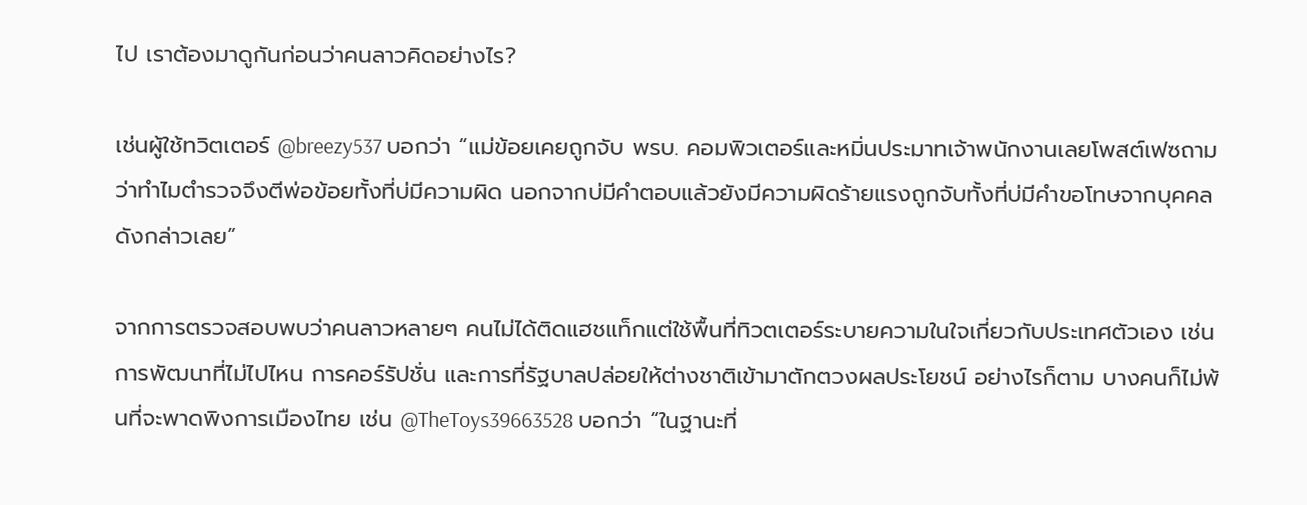ไป เราต้องมาดูกันก่อนว่าคนลาวคิดอย่างไร?

เช่นผู้ใช้ทวิตเตอร์ @breezy537 บอกว่า “แม่ข้อยเคยถูกจับ พรบ. คอมพิวเตอร์และหมิ่นประมาทเจ้าพนักงานเลยโพสต์เฟซถามว่าทำไมตำรวจจึงตีพ่อข้อยทั้งที่บ่มีความผิด นอกจากบ่มีคำตอบแล้วยังมีความผิดร้ายแรงถูกจับทั้งที่บ่มีคำขอโทษจากบุคคลดังกล่าวเลย”

จากการตรวจสอบพบว่าคนลาวหลายๆ คนไม่ได้ติดแฮชแท็กแต่ใช้พื้นที่ทิวตเตอร์ระบายความในใจเกี่ยวกับประเทศตัวเอง เช่น การพัฒนาที่ไม่ไปไหน การคอร์รัปชั่น และการที่รัฐบาลปล่อยให้ต่างชาติเข้ามาตักตวงผลประโยชน์ อย่างไรก็ตาม บางคนก็ไม่พ้นที่จะพาดพิงการเมืองไทย เช่น @TheToys39663528 บอกว่า “ในฐานะที่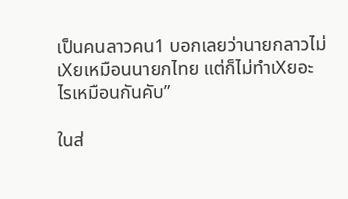เป็นคนลาวคน1 บอกเลยว่านายกลาวไม่เXยเหมือนนายกไทย แต่ก็ไม่ทำเXยอะไรเหมือนกันคับ”

ในส่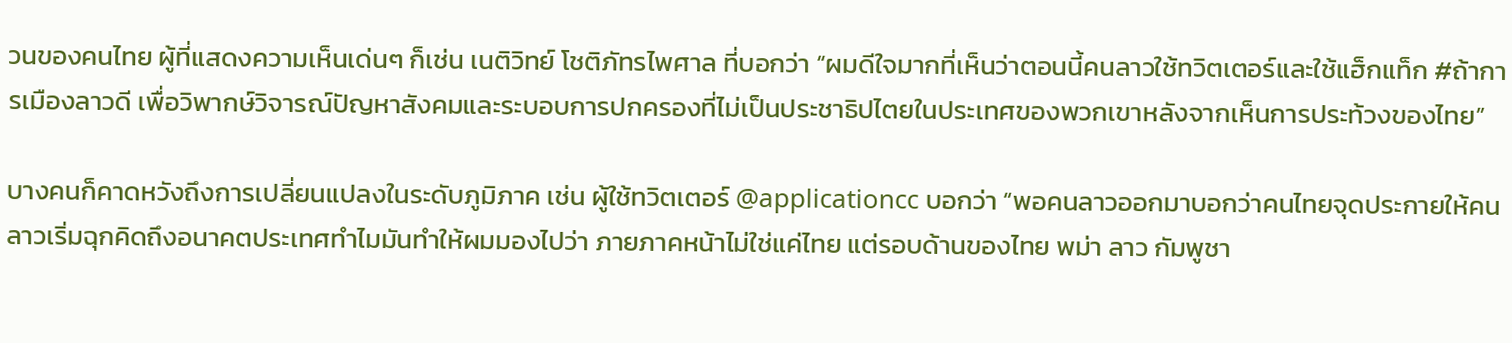วนของคนไทย ผู้ที่แสดงความเห็นเด่นๆ ก็เช่น เนติวิทย์ โชติภัทรไพศาล ที่บอกว่า “ผมดีใจมากที่เห็นว่าตอนนี้คนลาวใช้ทวิตเตอร์และใช้แฮ็กแท็ก #ถ้าการเมืองลาวดี เพื่อวิพากษ์วิจารณ์ปัญหาสังคมและระบอบการปกครองที่ไม่เป็นประชาธิปไตยในประเทศของพวกเขาหลังจากเห็นการประท้วงของไทย”

บางคนก็คาดหวังถึงการเปลี่ยนแปลงในระดับภูมิภาค เช่น ผู้ใช้ทวิตเตอร์ @applicationcc บอกว่า “พอคนลาวออกมาบอกว่าคนไทยจุดประกายให้คนลาวเริ่มฉุกคิดถึงอนาคตประเทศทำไมมันทำให้ผมมองไปว่า ภายภาคหน้าไม่ใช่แค่ไทย แต่รอบด้านของไทย พม่า ลาว กัมพูชา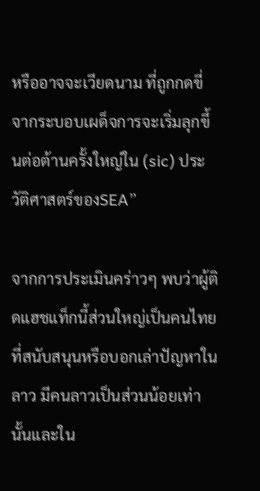หรืออาจจะเวียดนาม ที่ถูกกดขี่จากระบอบเผด็จการจะเริ่มลุกขึ้นต่อต้านครั้งใหญ่ใน (sic) ประวัติศาสตร์ของSEA”

จากการประเมินคร่าวๆ พบว่าผู้ติดแฮชแท็กนี้ส่วนใหญ่เป็นคนไทยที่สนับสนุนหรือบอกเล่าปัญหาในลาว มีคนลาวเป็นส่วนน้อยเท่านั้นและใน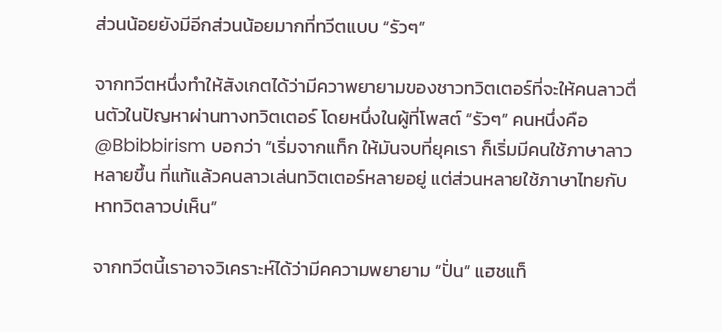ส่วนน้อยยังมีอีกส่วนน้อยมากที่ทวีตแบบ “รัวๆ”

จากทวีตหนึ่งทำให้สังเกตได้ว่ามีควาพยายามของชาวทวิตเตอร์ที่จะให้คนลาวตื่นตัวในปัญหาผ่านทางทวิตเตอร์ โดยหนึ่งในผู้ที่โพสต์ “รัวๆ” คนหนึ่งคือ @Bbibbirism บอกว่า “เริ่มจากแท็ก ให้มันจบที่ยุคเรา ก็เริ่มมีคนใช้ภาษาลาวหลายขึ้น ที่แท้แล้วคนลาวเล่นทวิตเตอร์หลายอยู่ แต่ส่วนหลายใช้ภาษาไทยกับหาทวิตลาวบ่เห็น”

จากทวีตนี้เราอาจวิเคราะห์ได้ว่ามีคความพยายาม “ปั่น” แฮชแท็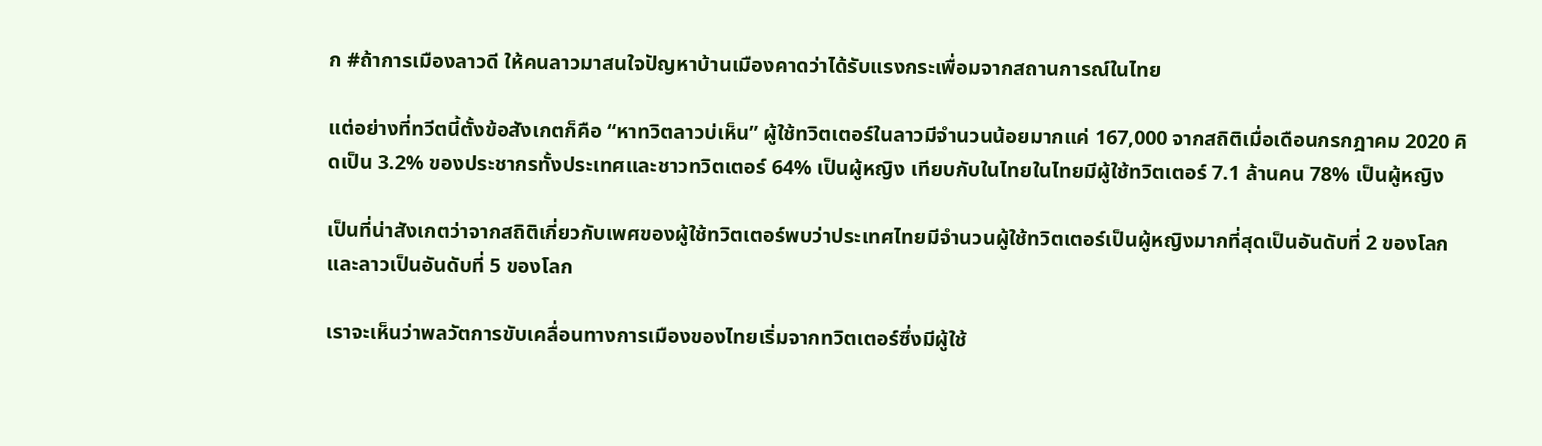ก #ถ้าการเมืองลาวดี ให้คนลาวมาสนใจปัญหาบ้านเมืองคาดว่าได้รับแรงกระเพื่อมจากสถานการณ์ในไทย

แต่อย่างที่ทวีตนี้ตั้งข้อสังเกตก็คือ “หาทวิตลาวบ่เห็น” ผู้ใช้ทวิตเตอร์ในลาวมีจำนวนน้อยมากแค่ 167,000 จากสถิติเมื่อเดือนกรกฎาคม 2020 คิดเป็น 3.2% ของประชากรทั้งประเทศและชาวทวิตเตอร์ 64% เป็นผู้หญิง เทียบกับในไทยในไทยมีผู้ใช้ทวิตเตอร์ 7.1 ล้านคน 78% เป็นผู้หญิง

เป็นที่น่าสังเกตว่าจากสถิติเกี่ยวกับเพศของผู้ใช้ทวิตเตอร์พบว่าประเทศไทยมีจำนวนผู้ใช้ทวิตเตอร์เป็นผู้หญิงมากที่สุดเป็นอันดับที่ 2 ของโลกและลาวเป็นอันดับที่ 5 ของโลก

เราจะเห็นว่าพลวัตการขับเคลื่อนทางการเมืองของไทยเริ่มจากทวิตเตอร์ซึ่งมีผู้ใช้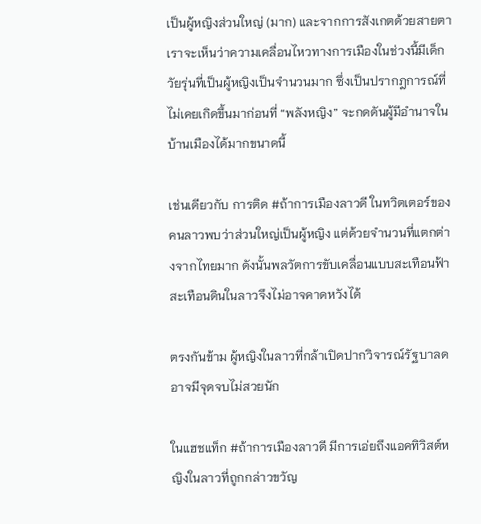เป็นผู้หญิงส่วนใหญ่ (มาก) และจากการสังเกตด้วยสายตาเราจะเห็นว่าความเคลื่อนไหวทางการเมืองในช่วงนี้มีเด็กวัยรุ่นที่เป็นผู้หญิงเป็นจำนวนมาก ซึ่งเป็นปรากฎการณ์ที่ไม่เคยเกิดขึ้นมาก่อนที่ “พลังหญิง” จะกดดันผู้มีอำนาจในบ้านเมืองได้มากขนาดนี้

เช่นเดียวกับ การติด #ถ้าการเมืองลาวดี ในทวิตเตอร์ของคนลาวพบว่าส่วนใหญ่เป็นผู้หญิง แต่ด้วยจำนวนที่แตกต่างจากไทยมาก ดังนั้นพลวัตการขับเคลื่อนแบบสะเทือนฟ้าสะเทือนดินในลาวจึงไม่อาจคาดหวังได้

ตรงกันข้าม ผู้หญิงในลาวที่กล้าเปิดปากวิจารณ์รัฐบาลดอาจมีจุดจบไม่สวยนัก

ในแฮชแท็ก #ถ้าการเมืองลาวดี มีการเอ่ยถึงแอคทิวิสต์หญิงในลาวที่ถูกกล่าวขวัญ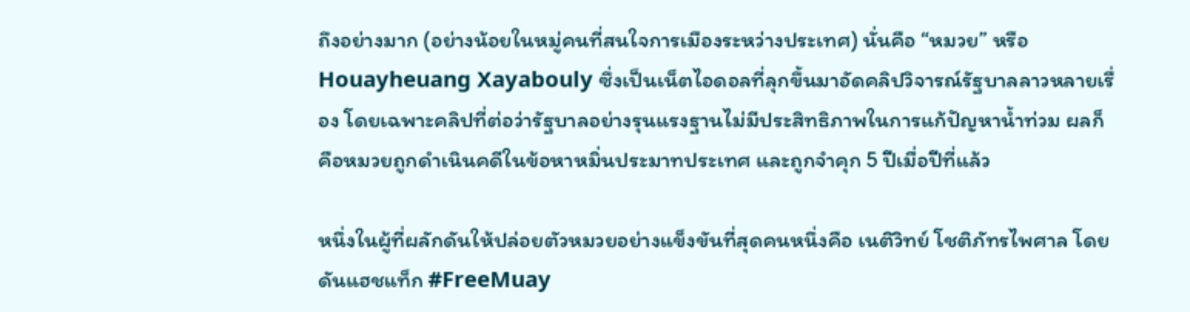ถึงอย่างมาก (อย่างน้อยในหมู่คนที่สนใจการเมืองระหว่างประเทศ) นั่นคือ “หมวย” หรือ Houayheuang Xayabouly ซึ่งเป็นเน็ตไอดอลที่ลุกขึ้นมาอัดคลิปวิจารณ์รัฐบาลลาวหลายเรื่อง โดยเฉพาะคลิปที่ต่อว่ารัฐบาลอย่างรุนแรงฐานไม่มีประสิทธิภาพในการแก้ปัญหาน้ำท่วม ผลก็คือหมวยถูกดำเนินคดีในข้อหาหมิ่นประมาทประเทศ และถูกจำคุก 5 ปีเมื่อปีที่แล้ว

หนึ่งในผู้ที่ผลักดันให้ปล่อยตัวหมวยอย่างแข็งขันที่สุดคนหนึ่งคือ เนติวิทย์ โชติภัทรไพศาล โดยดันแฮชแท็ก #FreeMuay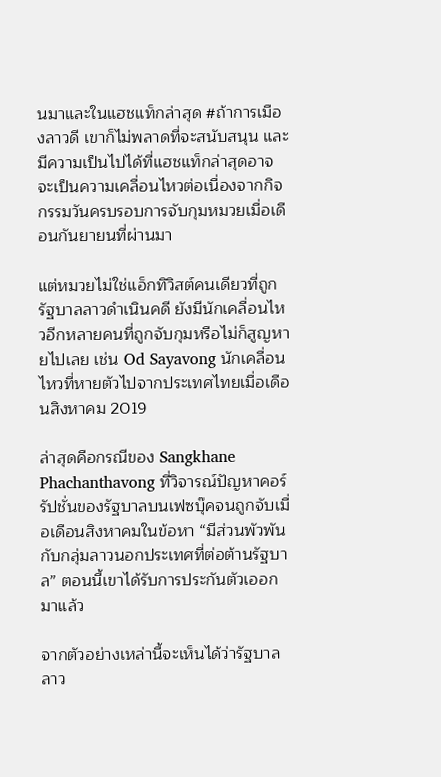นมาและในแฮชแท็กล่าสุด #ถ้าการเมืองลาวดี เขาก็ไม่พลาดที่จะสนับสนุน และมีความเป็นไปได้ที่แฮชแท็กล่าสุดอาจจะเป็นความเคลื่อนไหวต่อเนื่องจากกิจกรรมวันครบรอบการจับกุมหมวยเมื่อเดือนกันยายนที่ผ่านมา

แต่หมวยไม่ใช่แอ็กทิวิสต์คนเดียวที่ถูกรัฐบาลลาวดำเนินคดี ยังมีนักเคลื่อนไหวอีกหลายคนที่ถูกจับกุมหรือไม่ก็สูญหายไปเลย เช่น Od Sayavong นักเคลื่อนไหวที่หายตัวไปจากประเทศไทยเมื่อเดือนสิงหาคม 2019

ล่าสุดคือกรณีของ Sangkhane Phachanthavong ที่วิจารณ์ปัญหาคอร์รัปชั่นของรัฐบาลบนเฟซบุ๊คจนถูกจับเมื่อเดือนสิงหาคมในข้อหา “มีส่วนพัวพันกับกลุ่มลาวนอกประเทศที่ต่อต้านรัฐบาล” ตอนนี้เขาได้รับการประกันตัวเออกมาแล้ว

จากตัวอย่างเหล่านี้จะเห็นได้ว่ารัฐบาลลาว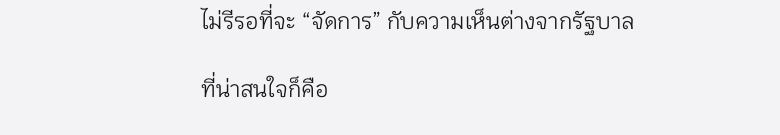ไม่รีรอที่จะ “จัดการ” กับความเห็นต่างจากรัฐบาล

ที่น่าสนใจก็คือ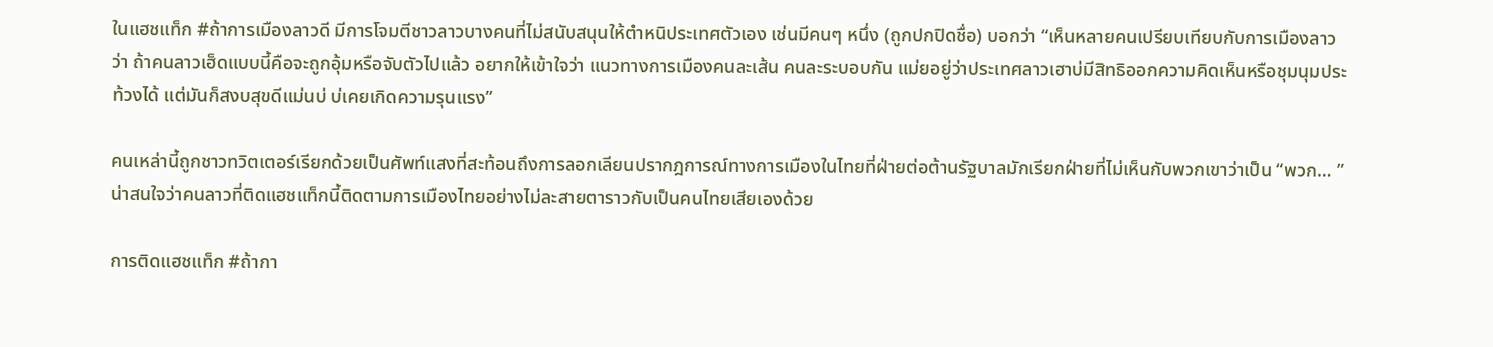ในแฮชแท็ก #ถ้าการเมืองลาวดี มีการโจมตีชาวลาวบางคนที่ไม่สนับสนุนให้ตำหนิประเทศตัวเอง เช่นมีคนๆ หนึ่ง (ถูกปกปิดชื่อ) บอกว่า “เห็นหลายคนเปรียบเทียบกับการเมืองลาวว่า ถ้าคนลาวเฮ็ดแบบนี้คือจะถูกอุ้มหรือจับตัวไปแล้ว อยากให้เข้าใจว่า แนวทางการเมืองคนละเส้น คนละระบอบกัน แม่ยอยู่ว่าประเทศลาวเฮาบ่มีสิทธิออกความคิดเห็นหรือชุมนุมประท้วงได้ แต่มันก็สงบสุขดีแม่นบ่ บ่เคยเกิดความรุนแรง”

คนเหล่านี้ถูกชาวทวิตเตอร์เรียกด้วยเป็นศัพท์แสงที่สะท้อนถึงการลอกเลียนปรากฎการณ์ทางการเมืองในไทยที่ฝ่ายต่อต้านรัฐบาลมักเรียกฝ่ายที่ไม่เห็นกับพวกเขาว่าเป็น “พวก… ” น่าสนใจว่าคนลาวที่ติดแฮชแท็กนี้ติดตามการเมืองไทยอย่างไม่ละสายตาราวกับเป็นคนไทยเสียเองด้วย

การติดแฮชแท็ก #ถ้ากา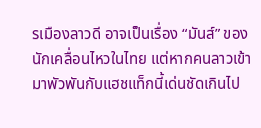รเมืองลาวดี อาจเป็นเรื่อง “มันส์” ของนักเคลื่อนไหวในไทย แต่หากคนลาวเข้ามาพัวพันกับแฮชแท็กนี้เด่นชัดเกินไป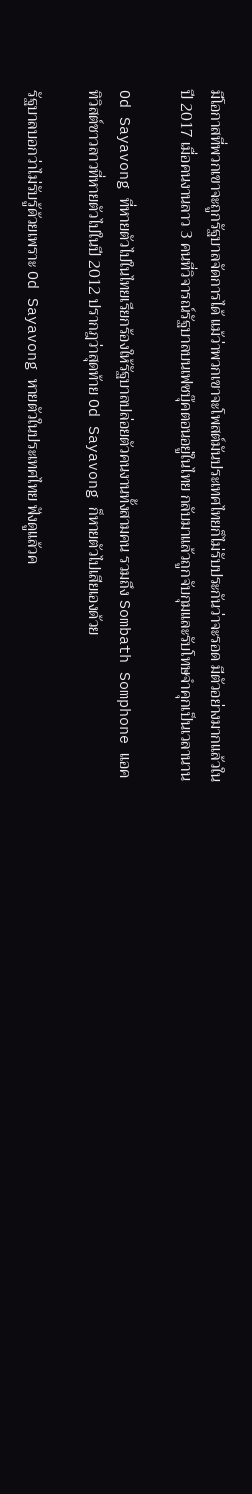มีโอกาสที่พวกเขาจะถูกรัฐบาลจัดการได้ แม้ว่าพวกเขาจะโพสต์มันประเทศไทยก็ไม่รับประกันว่าจะรอด มีตัวอย่างมากแล้วในปี 2017 เมื่อคนงานลาว 3 คนที่วิจารณ์รัฐบาลบนเฟซบุ๊คตอนอยู่ในไทย กลับมาแล้วถูกจับกุมและรับโทษจำคุกเป็นเวลานาน

Od Sayavong ที่หายตัวไปในไทยเรียกร้องให้รัฐบาลปล่อยตัวคนงานทั้งสามคน รวมถึง Sombath Somphone แอคทิวิสต์ชาวลาวที่หายตัวไปในปี 2012 ปรากฎว่าสุดท้าย Od Sayavong ก็หายตัวไปเสียเองด้วย

รัฐบาลบอกว่าไม่รับรู้ด้วยเพราะ Od Sayavong หายตัวในประเทศไทย ฟังดูแล้วค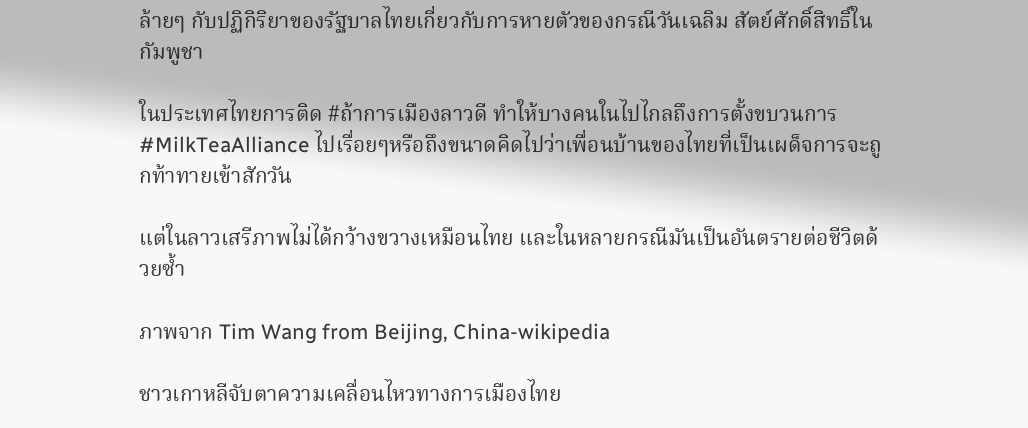ล้ายๆ กับปฏิกิริยาของรัฐบาลไทยเกี่ยวกับการหายตัวของกรณีวันเฉลิม สัตย์ศักดิ์สิทธิ์ในกัมพูชา

ในประเทศไทยการติด #ถ้าการเมืองลาวดี ทำให้บางคนในไปไกลถึงการตั้งขบวนการ #MilkTeaAlliance ไปเรื่อยๆหรือถึงขนาดคิดไปว่าเพื่อนบ้านของไทยที่เป็นเผด็จการจะถูกท้าทายเข้าสักวัน

แต่ในลาวเสรีภาพไม่ได้กว้างขวางเหมือนไทย และในหลายกรณีมันเป็นอันตรายต่อชีวิตด้วยซ้ำ

ภาพจาก Tim Wang from Beijing, China-wikipedia

ชาวเกาหลีจับตาความเคลื่อนไหวทางการเมืองไทย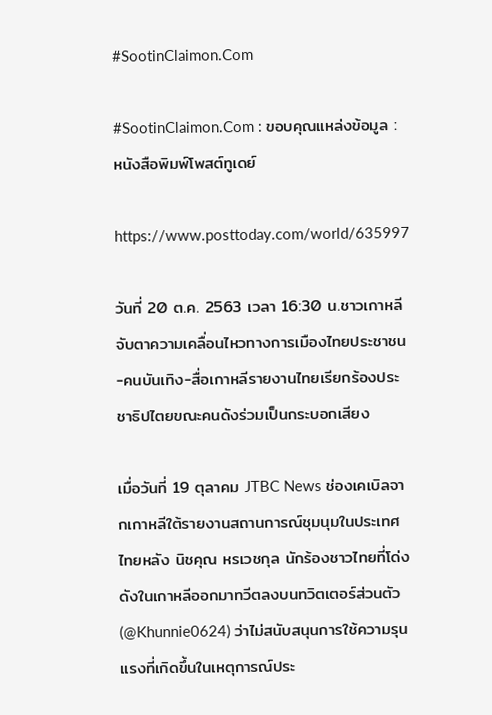#SootinClaimon.Com

#SootinClaimon.Com : ขอบคุณแหล่งข้อมูล : หนังสือพิมพ์โพสต์ทูเดย์

https://www.posttoday.com/world/635997

วันที่ 20 ต.ค. 2563 เวลา 16:30 น.ชาวเกาหลีจับตาความเคลื่อนไหวทางการเมืองไทยประชาชน-คนบันเทิง-สื่อเกาหลีรายงานไทยเรียกร้องประชาธิปไตยขณะคนดังร่วมเป็นกระบอกเสียง

เมื่อวันที่ 19 ตุลาคม JTBC News ช่องเคเบิลจากเกาหลีใต้รายงานสถานการณ์ชุมนุมในประเทศไทยหลัง นิชคุณ หรเวชกุล นักร้องชาวไทยที่โด่งดังในเกาหลีออกมาทวีตลงบนทวิตเตอร์ส่วนตัว (@Khunnie0624) ว่าไม่สนับสนุนการใช้ความรุนแรงที่เกิดขึ้นในเหตุการณ์ประ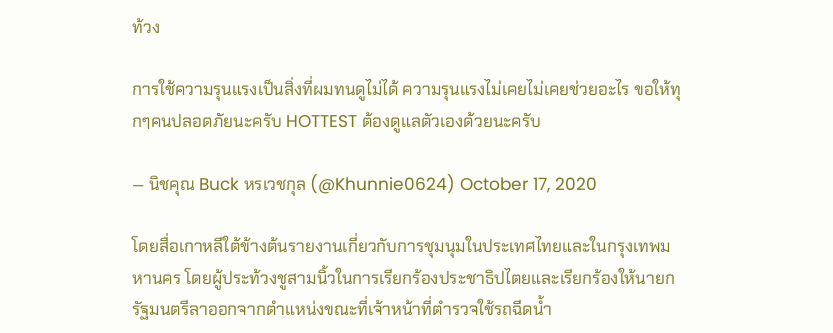ท้วง

การใช้ความรุนแรงเป็นสิ่งที่ผมทนดูไม่ได้ ความรุนแรงไม่เคยไม่เคยช่วยอะไร ขอให้ทุกๆคนปลอดภัยนะครับ HOTTEST ต้องดูแลตัวเองด้วยนะครับ

— นิชคุณ Buck หรเวชกุล (@Khunnie0624) October 17, 2020

โดยสื่อเกาหลีใต้ข้างต้นรายงานเกี่ยวกับการชุมนุมในประเทศไทยและในกรุงเทพมหานคร โดยผู้ประท้วงชูสามนิ้วในการเรียกร้องประชาธิปไตยและเรียกร้องให้นายกรัฐมนตรีลาออกจากตำแหน่งขณะที่เจ้าหน้าที่ตำรวจใช้รถฉีดน้ำ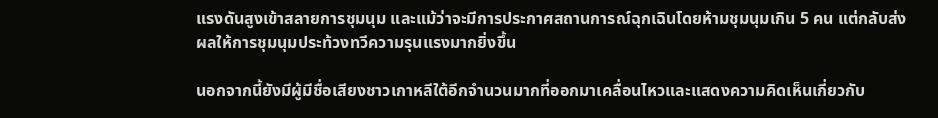แรงดันสูงเข้าสลายการชุมนุม และแม้ว่าจะมีการประกาศสถานการณ์ฉุกเฉินโดยห้ามชุมนุมเกิน 5 คน แต่กลับส่งผลให้การชุมนุมประท้วงทวีความรุนแรงมากยิ่งขึ้น

นอกจากนี้ยังมีผู้มีชื่อเสียงชาวเกาหลีใต้อีกจำนวนมากที่ออกมาเคลื่อนไหวและแสดงความคิดเห็นเกี่ยวกับ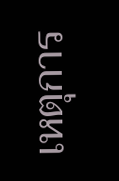เหตุการ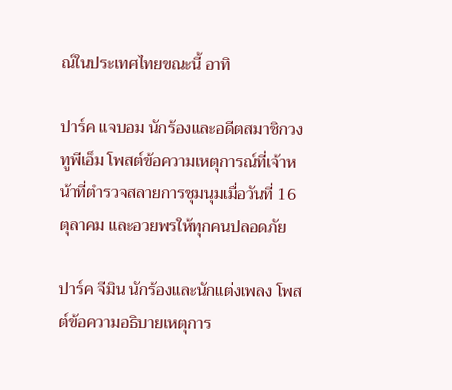ณ์ในประเทศไทยขณะนี้ อาทิ

ปาร์ค แจบอม นักร้องและอดีตสมาชิกวงทูพีเอ็ม โพสต์ข้อความเหตุการณ์ที่เจ้าหน้าที่ตำรวจสลายการชุมนุมเมื่อวันที่ 16 ตุลาคม และอวยพรให้ทุกคนปลอดภัย

ปาร์ค จีมิน นักร้องและนักแต่งเพลง โพสต์ข้อความอธิบายเหตุการ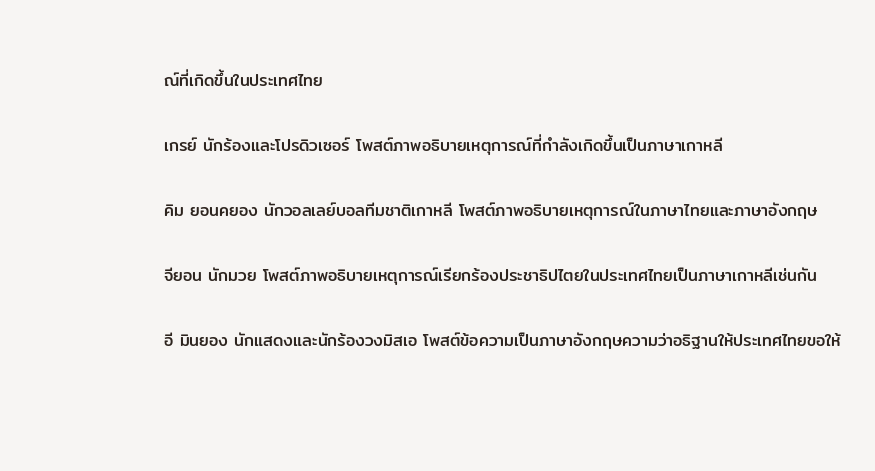ณ์ที่เกิดขึ้นในประเทศไทย

เกรย์ นักร้องและโปรดิวเซอร์ โพสต์ภาพอธิบายเหตุการณ์ที่กำลังเกิดขึ้นเป็นภาษาเกาหลี

คิม ยอนคยอง นักวอลเลย์บอลทีมชาติเกาหลี โพสต์ภาพอธิบายเหตุการณ์ในภาษาไทยและภาษาอังกฤษ

จียอน นักมวย โพสต์ภาพอธิบายเหตุการณ์เรียกร้องประชาธิปไตยในประเทศไทยเป็นภาษาเกาหลีเช่นกัน

อี มินยอง นักแสดงและนักร้องวงมิสเอ โพสต์ข้อความเป็นภาษาอังกฤษความว่าอธิฐานให้ประเทศไทยขอให้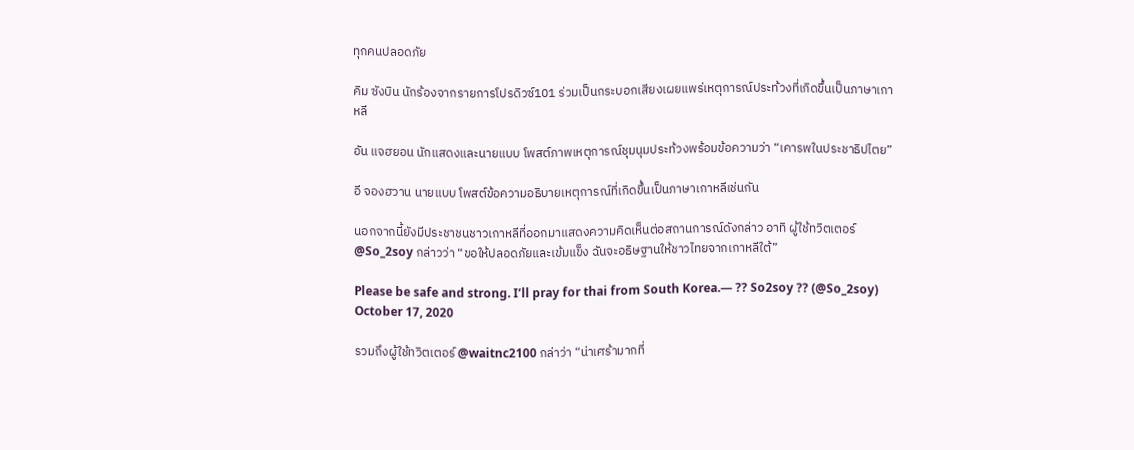ทุกคนปลอดภัย

คิม ซังบิน นักร้องจากรายการโปรดิวซ์101 ร่วมเป็นกระบอกเสียงเผยแพร่เหตุการณ์ประท้วงที่เกิดขึ้นเป็นภาษาเกาหลี

อัน แจฮยอน นักแสดงและนายแบบ โพสต์ภาพเหตุการณ์ชุมนุมประท้วงพร้อมข้อความว่า “เคารพในประชาธิปไตย”

อี จองฮวาน นายแบบ โพสต์ข้อความอธิบายเหตุการณ์ที่เกิดขึ้นเป็นภาษาเกาหลีเช่นกัน

นอกจากนี้ยังมีประชาชนชาวเกาหลีที่ออกมาแสดงความคิดเห็นต่อสถานการณ์ดังกล่าว อาทิ ผู้ใช้ทวิตเตอร์ @So_2soy กล่าวว่า “ขอให้ปลอดภัยและเข้มแข็ง ฉันจะอธิษฐานให้ชาวไทยจากเกาหลีใต้”

Please be safe and strong. I’ll pray for thai from South Korea.— ?? So2soy ?? (@So_2soy) October 17, 2020

รวมถึงผู้ใช้ทวิตเตอร์ @waitnc2100 กล่าว่า “น่าเศร้ามากที่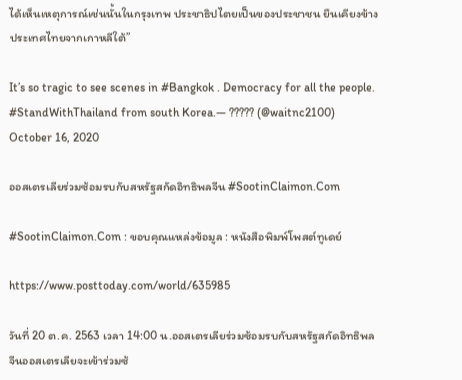ได้เห็นเหตุการณ์เช่นนั้นในกรุงเทพ ประชาธิปไตยเป็นของประชาชน ยืนเคียงข้างประเทศไทยจากเกาหลีใต้”

It’s so tragic to see scenes in #Bangkok . Democracy for all the people. #StandWithThailand from south Korea.— ????? (@waitnc2100) October 16, 2020

ออสเตรเลียร่วมซ้อมรบกับสหรัฐสกัดอิทธิพลจีน #SootinClaimon.Com

#SootinClaimon.Com : ขอบคุณแหล่งข้อมูล : หนังสือพิมพ์โพสต์ทูเดย์

https://www.posttoday.com/world/635985

วันที่ 20 ต.ค. 2563 เวลา 14:00 น.ออสเตรเลียร่วมซ้อมรบกับสหรัฐสกัดอิทธิพลจีนออสเตรเลียจะเข้าร่วมซ้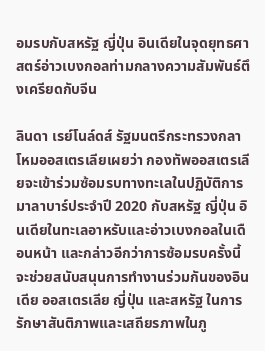อมรบกับสหรัฐ ญี่ปุ่น อินเดียในจุดยุทธศาสตร์อ่าวเบงกอลท่ามกลางความสัมพันธ์ตึงเครียดกับจีน

ลินดา เรย์โนล์ดส์ รัฐมนตรีกระทรวงกลาโหมออสเตรเลียเผยว่า กองทัพออสเตรเลียจะเข้าร่วมซ้อมรบทางทะเลในปฏิบัติการมาลาบาร์ประจำปี 2020 กับสหรัฐ ญี่ปุ่น อินเดียในทะเลอาหรับและอ่าวเบงกอลในเดือนหน้า และกล่าวอีกว่าการซ้อมรบครั้งนี้จะช่วยสนับสนุนการทำงานร่วมกันของอินเดีย ออสเตรเลีย ญี่ปุ่น และสหรัฐ ในการรักษาสันติภาพและเสถียรภาพในภู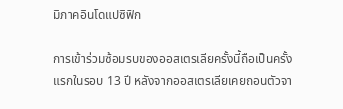มิภาคอินโดแปซิฟิก

การเข้าร่วมซ้อมรบของออสเตรเลียครั้งนี้ถือเป็นครั้งแรกในรอบ 13 ปี หลังจากออสเตรเลียเคยถอนตัวจา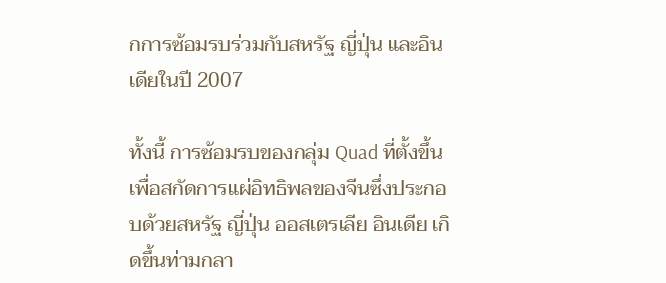กการซ้อมรบร่วมกับสหรัฐ ญี่ปุ่น และอินเดียในปี 2007

ทั้งนี้ การซ้อมรบของกลุ่ม Quad ที่ตั้งขึ้นเพื่อสกัดการแผ่อิทธิพลของจีนซึ่งประกอบด้วยสหรัฐ ญี่ปุ่น ออสเตรเลีย อินเดีย เกิดขึ้นท่ามกลา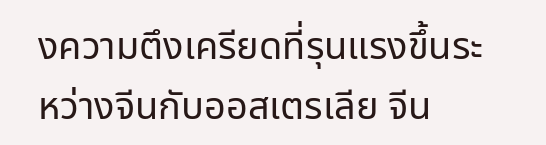งความตึงเครียดที่รุนแรงขึ้นระหว่างจีนกับออสเตรเลีย จีน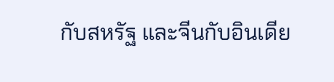กับสหรัฐ และจีนกับอินเดีย